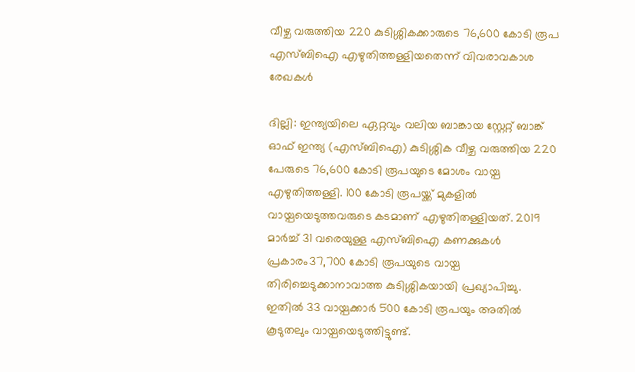വീഴ്ച വരുത്തിയ 220 കുടിശ്ശികക്കാരുടെ 76,600 കോടി രൂപ എസ്ബിഐ എഴുതിത്തള്ളിയതെന്ന് വിവരാവകാശ രേഖകള്‍

ദില്ലി: ഇന്ത്യയിലെ ഏറ്റവും വലിയ ബാങ്കായ സ്റ്റേറ്റ് ബാങ്ക് ഓഫ് ഇന്ത്യ (എസ്ബിഐ) കുടിശ്ശിക വീഴ്ച വരുത്തിയ 220 പേരുടെ 76,600 കോടി രൂപയുടെ മോശം വായ്പ എഴുതിത്തള്ളി. 100 കോടി രൂപയ്ക്ക് മുകളില്‍ വായ്പയെടുത്തവരുടെ കടമാണ് എഴുതിതള്ളിയത്. 2019 മാര്‍ച്ച് 31 വരെയുള്ള എസ്ബിഐ കണക്കുകള്‍ പ്രകാരം37,700 കോടി രൂപയുടെ വായ്പ തിരിച്ചെടുക്കാനാവാത്ത കുടിശ്ശികയായി പ്രഖ്യാപിച്ചു. ഇതില്‍ 33 വായ്പക്കാര്‍ 500 കോടി രൂപയും അതില്‍ കൂടുതലും വായ്പയെടുത്തിട്ടുണ്ട്.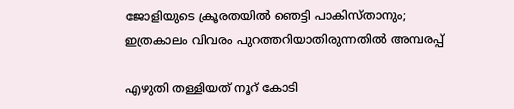ജോളിയുടെ ക്രൂരതയില്‍ ഞെട്ടി പാകിസ്താനും; ഇത്രകാലം വിവരം പുറത്തറിയാതിരുന്നതില്‍ അമ്പരപ്പ്

എഴുതി തള്ളിയത് നൂറ് കോടി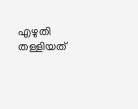എഴുതി തള്ളിയത്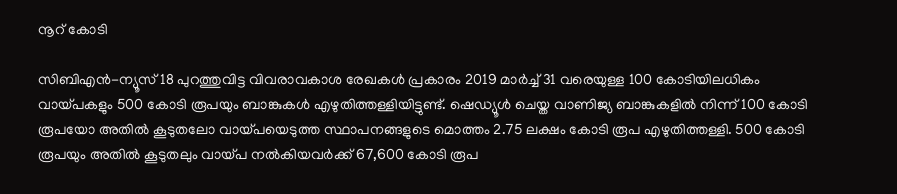നൂറ് കോടി

സിബിഎന്‍-ന്യൂസ് 18 പുറത്തുവിട്ട വിവരാവകാശ രേഖകള്‍ പ്രകാരം 2019 മാര്‍ച്ച് 31 വരെയുള്ള 100 കോടിയിലധികം വായ്പകളും 500 കോടി രൂപയും ബാങ്കുകള്‍ എഴുതിത്തള്ളിയിട്ടുണ്ട്. ഷെഡ്യൂള്‍ ചെയ്ത വാണിജ്യ ബാങ്കുകളില്‍ നിന്ന് 100 കോടി രൂപയോ അതില്‍ കൂടുതലോ വായ്പയെടുത്ത സ്ഥാപനങ്ങളുടെ മൊത്തം 2.75 ലക്ഷം കോടി രൂപ എഴുതിത്തള്ളി. 500 കോടി രൂപയും അതില്‍ കൂടുതലും വായ്പ നല്‍കിയവര്‍ക്ക് 67,600 കോടി രൂപ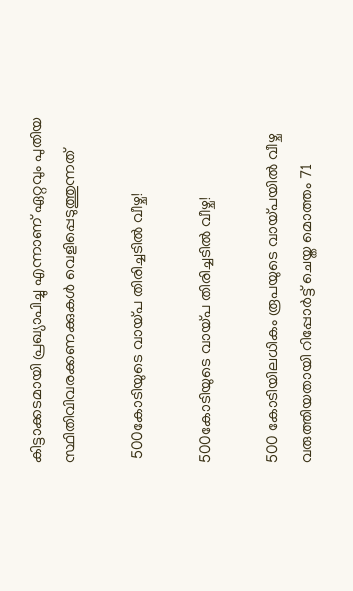കിട്ടാക്കടമായി പ്രഖ്യാപിച്ചു എന്നാണ് ഏറ്റവും പുതിയ സ്ഥിതിവിവരക്കണക്കുകള്‍ വെളിപ്പെടുത്തുന്നത്

 500കോടിയുടെ വായ്പ തിരിച്ചടില്‍ വീഴ്ച!

500കോടിയുടെ വായ്പ തിരിച്ചടില്‍ വീഴ്ച!

500 കോടിയിലധികം രൂപയുടെ വായ്പയില്‍ വീഴ്ച വരുത്തിയതായി റിപ്പോര്‍ട്ട് ചെയ്ത മൊത്തം 71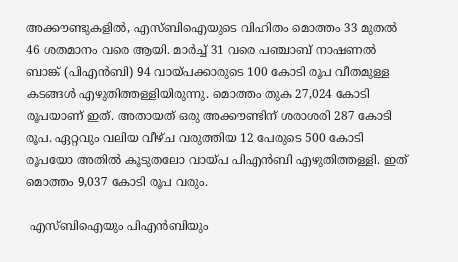അക്കൗണ്ടുകളില്‍, എസ്ബിഐയുടെ വിഹിതം മൊത്തം 33 മുതല്‍ 46 ശതമാനം വരെ ആയി. മാര്‍ച്ച് 31 വരെ പഞ്ചാബ് നാഷണല്‍ ബാങ്ക് (പിഎന്‍ബി) 94 വായ്പക്കാരുടെ 100 കോടി രൂപ വീതമുള്ള കടങ്ങള്‍ എഴുതിത്തള്ളിയിരുന്നു. മൊത്തം തുക 27,024 കോടി രൂപയാണ് ഇത്. അതായത് ഒരു അക്കൗണ്ടിന് ശരാശരി 287 കോടി രൂപ. ഏറ്റവും വലിയ വീഴ്ച വരുത്തിയ 12 പേരുടെ 500 കോടി രൂപയോ അതില്‍ കൂടുതലോ വായ്പ പിഎന്‍ബി എഴുതിത്തള്ളി. ഇത് മൊത്തം 9,037 കോടി രൂപ വരും.

 എസ്ബിഐയും പിഎന്‍ബിയും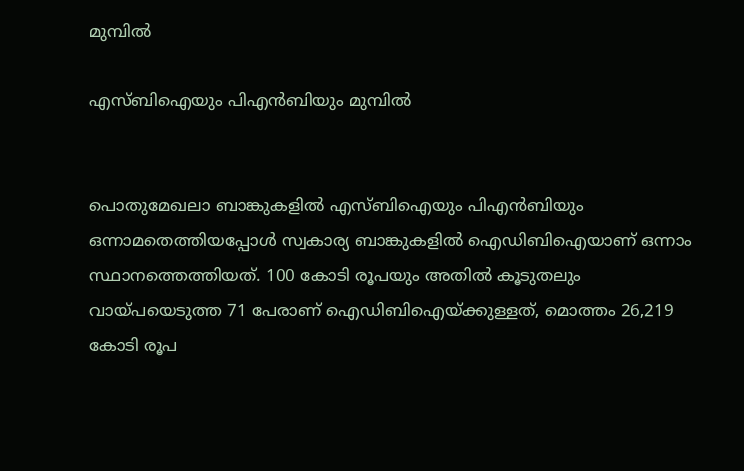മുമ്പില്‍

എസ്ബിഐയും പിഎന്‍ബിയും മുമ്പില്‍


പൊതുമേഖലാ ബാങ്കുകളില്‍ എസ്ബിഐയും പിഎന്‍ബിയും ഒന്നാമതെത്തിയപ്പോള്‍ സ്വകാര്യ ബാങ്കുകളില്‍ ഐഡിബിഐയാണ് ഒന്നാം സ്ഥാനത്തെത്തിയത്. 100 കോടി രൂപയും അതില്‍ കൂടുതലും വായ്പയെടുത്ത 71 പേരാണ് ഐഡിബിഐയ്ക്കുള്ളത്, മൊത്തം 26,219 കോടി രൂപ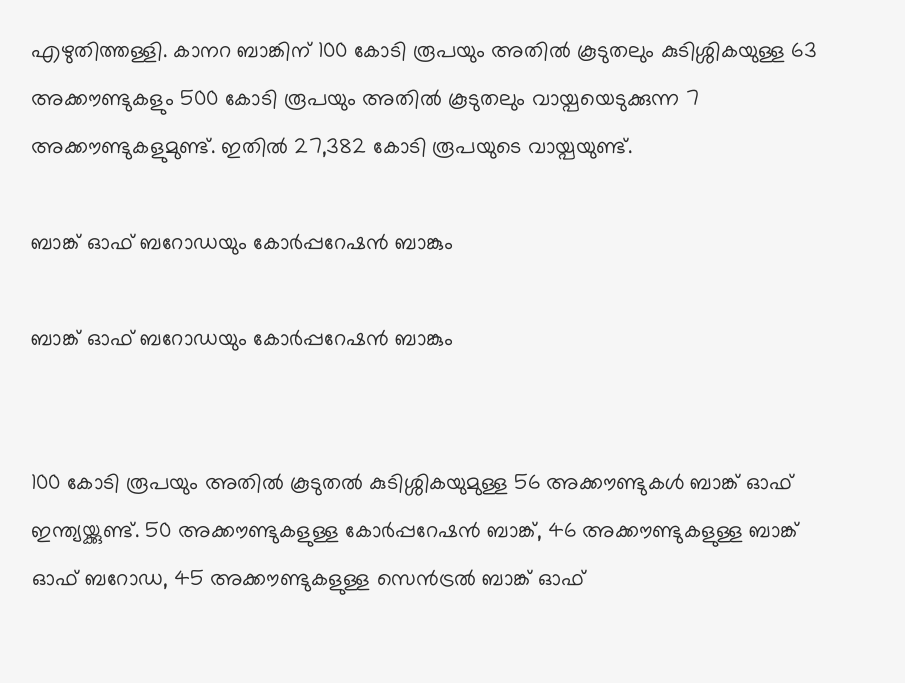എഴുതിത്തള്ളി. കാനറ ബാങ്കിന് 100 കോടി രൂപയും അതില്‍ കൂടുതലും കുടിശ്ശികയുള്ള 63 അക്കൗണ്ടുകളും 500 കോടി രൂപയും അതില്‍ കൂടുതലും വായ്പയെടുക്കുന്ന 7 അക്കൗണ്ടുകളുമുണ്ട്. ഇതില്‍ 27,382 കോടി രൂപയുടെ വായ്പയുണ്ട്.

ബാങ്ക് ഓഫ് ബറോഡയും കോര്‍പ്പറേഷന്‍ ബാങ്കും

ബാങ്ക് ഓഫ് ബറോഡയും കോര്‍പ്പറേഷന്‍ ബാങ്കും


100 കോടി രൂപയും അതില്‍ കൂടുതല്‍ കുടിശ്ശികയുമുള്ള 56 അക്കൗണ്ടുകള്‍ ബാങ്ക് ഓഫ് ഇന്ത്യയ്ക്കുണ്ട്. 50 അക്കൗണ്ടുകളുള്ള കോര്‍പ്പറേഷന്‍ ബാങ്ക്, 46 അക്കൗണ്ടുകളുള്ള ബാങ്ക് ഓഫ് ബറോഡ, 45 അക്കൗണ്ടുകളുള്ള സെന്‍ട്രല്‍ ബാങ്ക് ഓഫ്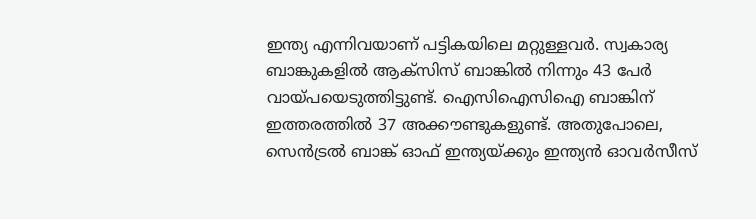ഇന്ത്യ എന്നിവയാണ് പട്ടികയിലെ മറ്റുള്ളവര്‍. സ്വകാര്യ ബാങ്കുകളില്‍ ആക്‌സിസ് ബാങ്കില്‍ നിന്നും 43 പേര്‍ വായ്പയെടുത്തിട്ടുണ്ട്. ഐസിഐസിഐ ബാങ്കിന് ഇത്തരത്തില്‍ 37 അക്കൗണ്ടുകളുണ്ട്. അതുപോലെ, സെന്‍ട്രല്‍ ബാങ്ക് ഓഫ് ഇന്ത്യയ്ക്കും ഇന്ത്യന്‍ ഓവര്‍സീസ്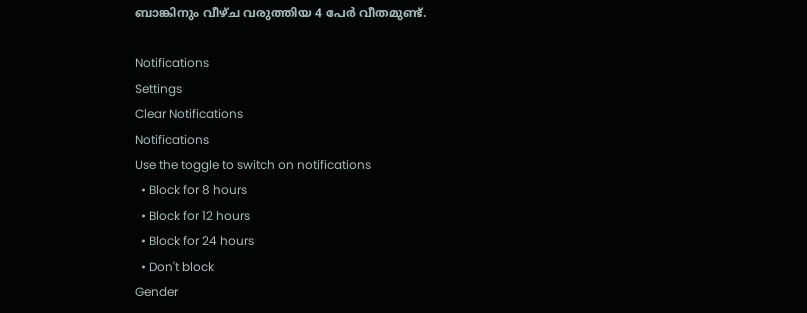ബാങ്കിനും വീഴ്ച വരുത്തിയ 4 പേര്‍ വീതമുണ്ട്.

Notifications
Settings
Clear Notifications
Notifications
Use the toggle to switch on notifications
  • Block for 8 hours
  • Block for 12 hours
  • Block for 24 hours
  • Don't block
Gender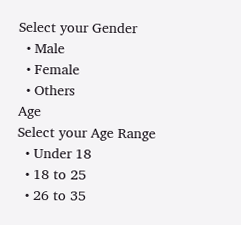Select your Gender
  • Male
  • Female
  • Others
Age
Select your Age Range
  • Under 18
  • 18 to 25
  • 26 to 35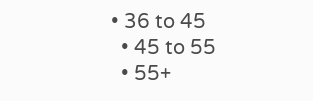• 36 to 45
  • 45 to 55
  • 55+